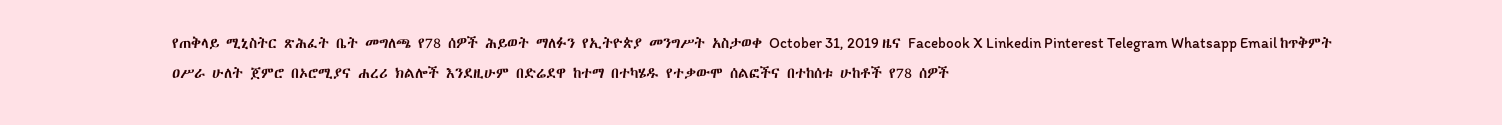የጠቅላይ ሚኒስትር ጽሕፈት ቤት መግለጫ የ78 ሰዎች ሕይወት ማለፉን የኢትዮጵያ መንግሥት አስታወቀ October 31, 2019 ዜና Facebook X Linkedin Pinterest Telegram Whatsapp Email ከጥቅምት ዐሥራ ሁለት ጀምሮ በኦሮሚያና ሐረሪ ክልሎች እንደዚሁም በድሬደዋ ከተማ በተካሄዱ የተቃውሞ ሰልፎችና በተከሰቱ ሁከቶች የ78 ሰዎች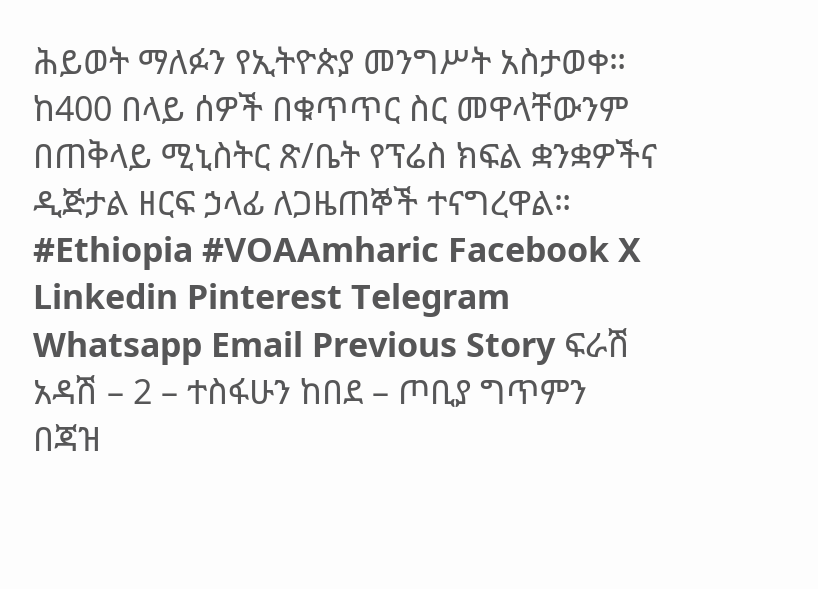ሕይወት ማለፉን የኢትዮጵያ መንግሥት አስታወቀ። ከ400 በላይ ሰዎች በቁጥጥር ስር መዋላቸውንም በጠቅላይ ሚኒስትር ጽ/ቤት የፕሬስ ክፍል ቋንቋዎችና ዲጅታል ዘርፍ ኃላፊ ለጋዜጠኞች ተናግረዋል። #Ethiopia #VOAAmharic Facebook X Linkedin Pinterest Telegram Whatsapp Email Previous Story ፍራሽ አዳሽ – 2 – ተስፋሁን ከበደ – ጦቢያ ግጥምን በጃዝ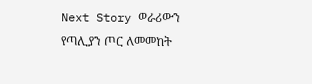Next Story ወራሪውን የጣሊያን ጦር ለመመከት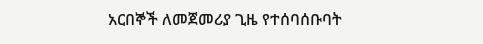አርበኞች ለመጀመሪያ ጊዜ የተሰባሰቡባት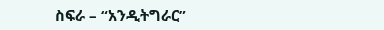ስፍራ – “አንዲትግራር”